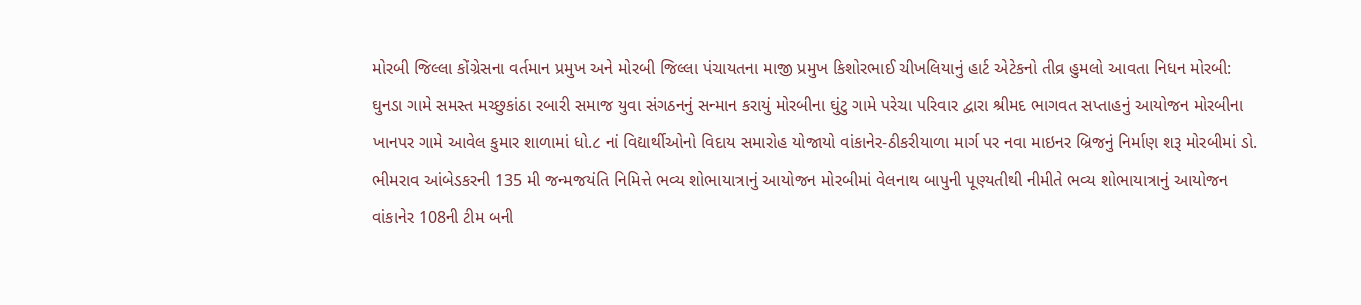મોરબી જિલ્લા કોંગ્રેસના વર્તમાન પ્રમુખ અને મોરબી જિલ્લા પંચાયતના માજી પ્રમુખ કિશોરભાઈ ચીખલિયાનું હાર્ટ એટેકનો તીવ્ર હુમલો આવતા નિધન મોરબી: ઘુનડા ગામે સમસ્ત મચ્છુકાંઠા રબારી સમાજ યુવા સંગઠનનું સન્માન કરાયું મોરબીના ઘુંટુ ગામે પરેચા પરિવાર દ્વારા શ્રીમદ ભાગવત સપ્તાહનું આયોજન મોરબીના ખાનપર ગામે આવેલ કુમાર શાળામાં ધો.૮ નાં વિદ્યાર્થીઓનો વિદાય સમારોહ યોજાયો વાંકાનેર-ઠીકરીયાળા માર્ગ પર નવા માઇનર બ્રિજનું નિર્માણ શરૂ મોરબીમાં ડો. ભીમરાવ આંબેડકરની 135 મી જન્મજયંતિ નિમિત્તે ભવ્ય શોભાયાત્રાનું આયોજન મોરબીમાં વેલનાથ બાપુની પૂણ્યતીથી નીમીતે ભવ્ય શોભાયાત્રાનું આયોજન વાંકાનેર 108ની ટીમ બની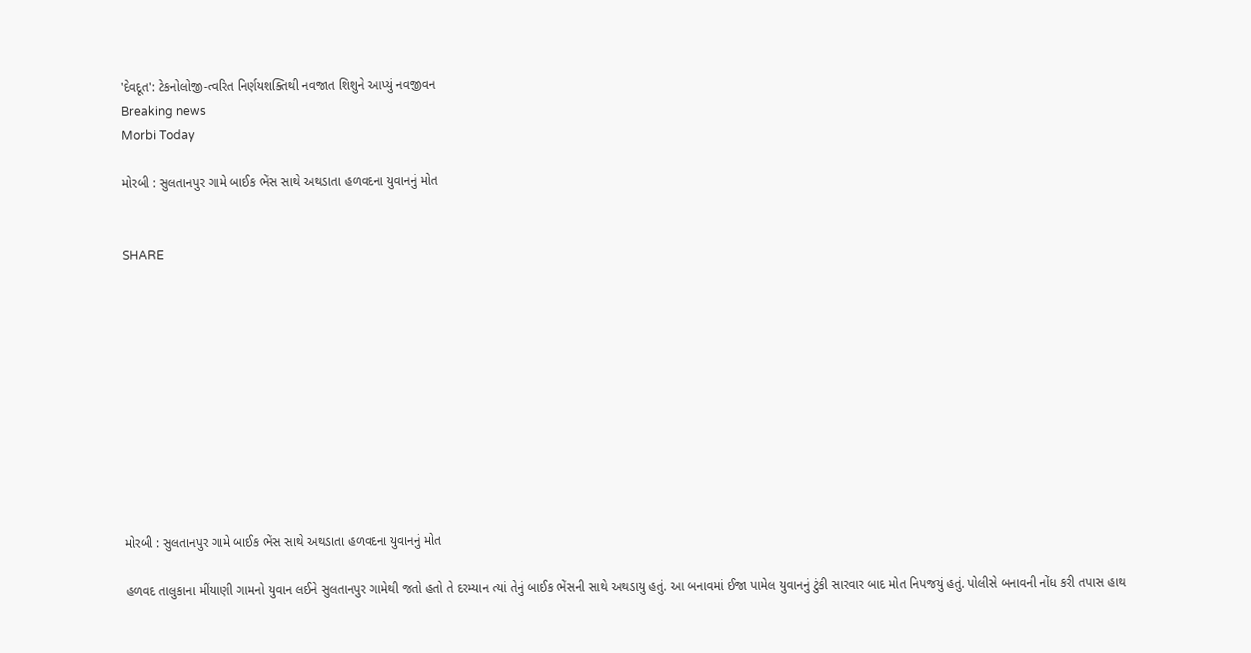'દેવદૂત': ટેકનોલોજી-ત્વરિત નિર્ણયશક્તિથી નવજાત શિશુને આપ્યું નવજીવન
Breaking news
Morbi Today

મોરબી : સુલતાનપુર ગામે બાઈક ભેંસ સાથે અથડાતા હળવદના યુવાનનું મોત


SHARE











મોરબી : સુલતાનપુર ગામે બાઈક ભેંસ સાથે અથડાતા હળવદના યુવાનનું મોત

હળવદ તાલુકાના મીંયાણી ગામનો યુવાન લઈને સુલતાનપુર ગામેથી જતો હતો તે દરમ્યાન ત્યાં તેનું બાઈક ભેંસની સાથે અથડાયુ હતું. આ બનાવમાં ઈજા પામેલ યુવાનનું ટુંકી સારવાર બાદ મોત નિપજયું હતું. પોલીસે બનાવની નોંધ કરી તપાસ હાથ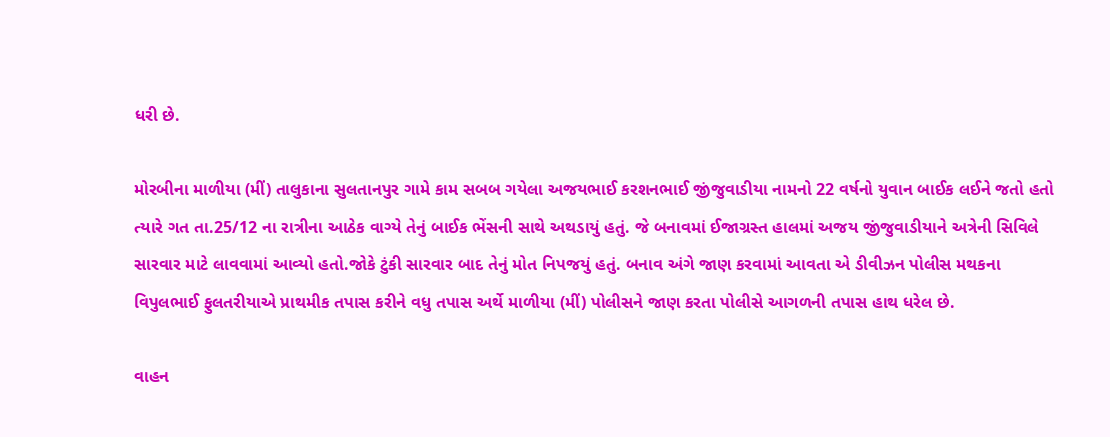ધરી છે.

મોરબીના માળીયા (મીં) તાલુકાના સુલતાનપુર ગામે કામ સબબ ગયેલા અજયભાઈ કરશનભાઈ જીંજુવાડીયા નામનો 22 વર્ષનો યુવાન બાઈક લઈને જતો હતો ત્યારે ગત તા.25/12 ના રાત્રીના આઠેક વાગ્યે તેનું બાઈક ભેંસની સાથે અથડાયું હતું. જે બનાવમાં ઈજાગ્રસ્ત હાલમાં અજય જીંજુવાડીયાને અત્રેની સિવિલે સારવાર માટે લાવવામાં આવ્યો હતો.જોકે ટુંકી સારવાર બાદ તેનું મોત નિપજયું હતું. બનાવ અંગે જાણ કરવામાં આવતા એ ડીવીઝન પોલીસ મથકના વિપુલભાઈ ફુલતરીયાએ પ્રાથમીક તપાસ કરીને વધુ તપાસ અર્થે માળીયા (મીં) પોલીસને જાણ કરતા પોલીસે આગળની તપાસ હાથ ધરેલ છે.

વાહન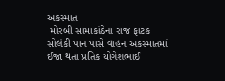અકસ્માત
 મોરબી સામાકાંઠેના રાજ ફાટક સોલંકી પાન પાસે વાહન અકસ્માતમાં ઈજા થતા પ્રતિક યોગેશભાઈ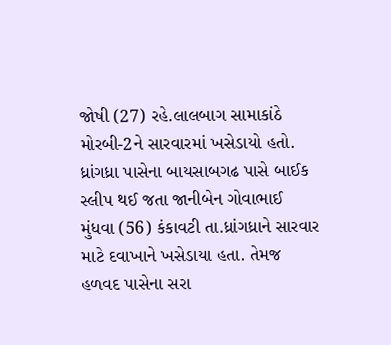જોષી (27) રહે.લાલબાગ સામાકાંઠે મોરબી-2ને સારવારમાં ખસેડાયો હતો. ધ્રાંગધ્રા પાસેના બાયસાબગઢ પાસે બાઈક સ્લીપ થઈ જતા જાનીબેન ગોવાભાઈ મુંધવા (56) કંકાવટી તા.ધ્રાંગધ્રાને સારવાર માટે દવાખાને ખસેડાયા હતા. તેમજ હળવદ પાસેના સરા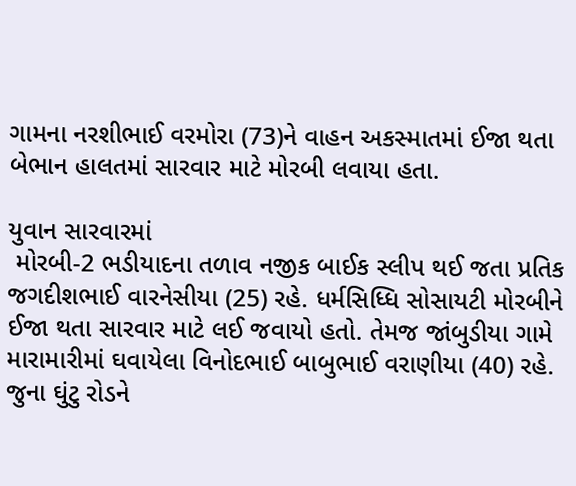ગામના નરશીભાઈ વરમોરા (73)ને વાહન અકસ્માતમાં ઈજા થતા બેભાન હાલતમાં સારવાર માટે મોરબી લવાયા હતા.

યુવાન સારવારમાં
 મોરબી-2 ભડીયાદના તળાવ નજીક બાઈક સ્લીપ થઈ જતા પ્રતિક જગદીશભાઈ વારનેસીયા (25) રહે. ધર્મસિધ્ધિ સોસાયટી મોરબીને ઈજા થતા સારવાર માટે લઈ જવાયો હતો. તેમજ જાંબુડીયા ગામે મારામારીમાં ઘવાયેલા વિનોદભાઈ બાબુભાઈ વરાણીયા (40) રહે. જુના ઘુંટુ રોડને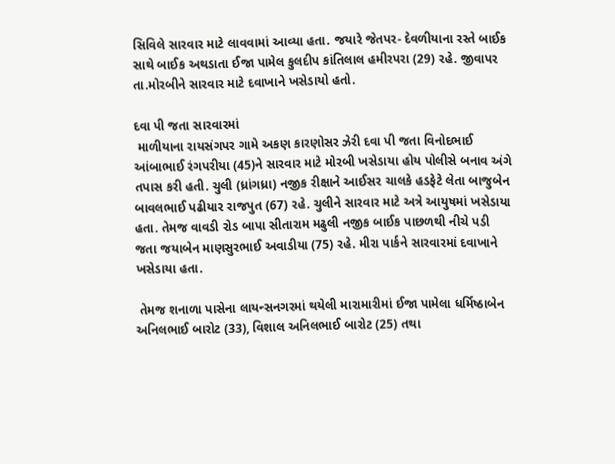સિવિલે સારવાર માટે લાવવામાં આવ્યા હતા. જયારે જેતપર- દેવળીયાના રસ્તે બાઈક સાથે બાઈક અથડાતા ઈજા પામેલ કુલદીપ કાંતિલાલ હમીરપરા (29) રહે. જીવાપર તા.મોરબીને સારવાર માટે દવાખાને ખસેડાયો હતો.

દવા પી જતા સારવારમાં
 માળીયાના રાયસંગપર ગામે અકણ કારણોસર ઝેરી દવા પી જતા વિનોદભાઈ આંબાભાઈ રંગપરીયા (45)ને સારવાર માટે મોરબી ખસેડાયા હોય પોલીસે બનાવ અંગે તપાસ કરી હતી. ચુલી (ધ્રાંગધ્રા) નજીક રીક્ષાને આઈસર ચાલકે હડફેટે લેતા બાજુબેન બાવલભાઈ પઢીયાર રાજપુત (67) રહે. ચુલીને સારવાર માટે અત્રે આયુષમાં ખસેડાયા હતા. તેમજ વાવડી રોડ બાપા સીતારામ મઢુલી નજીક બાઈક પાછળથી નીચે પડી જતા જયાબેન માણસુરભાઈ અવાડીયા (75) રહે. મીરા પાર્કને સારવારમાં દવાખાને ખસેડાયા હતા.

 તેમજ શનાળા પાસેના લાયન્સનગરમાં થયેલી મારામારીમાં ઈજા પામેલા ધર્મિષ્ઠાબેન અનિલભાઈ બારોટ (33), વિશાલ અનિલભાઈ બારોટ (25) તથા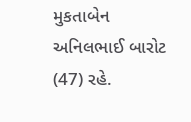મુકતાબેન અનિલભાઈ બારોટ (47) રહે.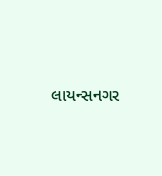લાયન્સનગર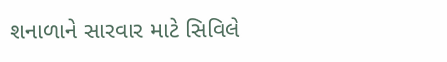શનાળાને સારવાર માટે સિવિલે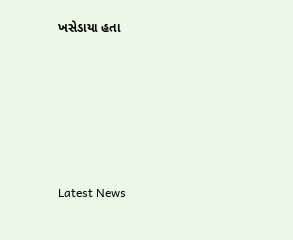ખસેડાયા હતા






Latest News